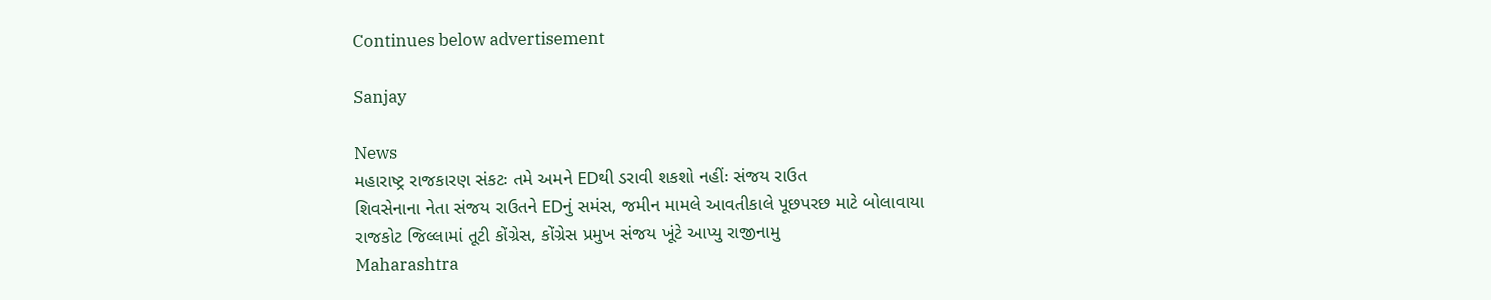Continues below advertisement

Sanjay

News
મહારાષ્ટ્ર રાજકારણ સંકટઃ તમે અમને EDથી ડરાવી શકશો નહીંઃ સંજય રાઉત
શિવસેનાના નેતા સંજય રાઉતને EDનું સમંસ, જમીન મામલે આવતીકાલે પૂછપરછ માટે બોલાવાયા
રાજકોટ જિલ્લામાં તૂટી કોંગ્રેસ, કોંગ્રેસ પ્રમુખ સંજય ખૂંટે આપ્યુ રાજીનામુ
Maharashtra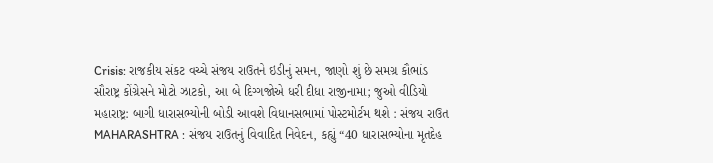Crisis: રાજકીય સંકટ વચ્ચે સંજય રાઉતને ઇડીનું સમન, જાણો શું છે સમગ્ર કૌભાંડ
સૌરાષ્ટ્ર કોંગ્રેસને મોટો ઝાટકો, આ બે દિગ્ગજોએ ધરી દીધા રાજીનામા; જુઓ વીડિયો
મહારાષ્ટ્ર: બાગી ધારાસભ્યોની બોડી આવશે વિધાનસભામાં પોસ્ટમોર્ટમ થશે : સંજય રાઉત
MAHARASHTRA : સંજય રાઉતનું વિવાદિત નિવેદન, કહ્યું “40 ધારાસભ્યોના મૃતદેહ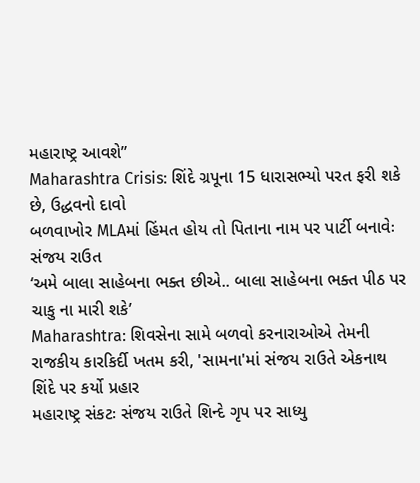મહારાષ્ટ્ર આવશે”
Maharashtra Crisis: શિંદે ગ્રપૂના 15 ધારાસભ્યો પરત ફરી શકે છે, ઉદ્ધવનો દાવો
બળવાખોર MLAમાં હિંમત હોય તો પિતાના નામ પર પાર્ટી બનાવેઃ સંજય રાઉત
‘અમે બાલા સાહેબના ભક્ત છીએ.. બાલા સાહેબના ભક્ત પીઠ પર ચાકુ ના મારી શકે’
Maharashtra: શિવસેના સામે બળવો કરનારાઓએ તેમની રાજકીય કારકિર્દી ખતમ કરી, 'સામના'માં સંજય રાઉતે એકનાથ શિંદે પર કર્યો પ્રહાર
મહારાષ્ટ્ર સંકટઃ સંજય રાઉતે શિન્દે ગૃપ પર સાધ્યુ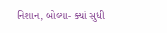નિશાન, બોલ્યા- ક્યાં સુધી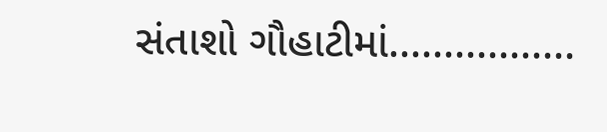સંતાશો ગૌહાટીમાં.................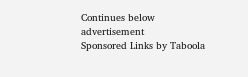Continues below advertisement
Sponsored Links by Taboola